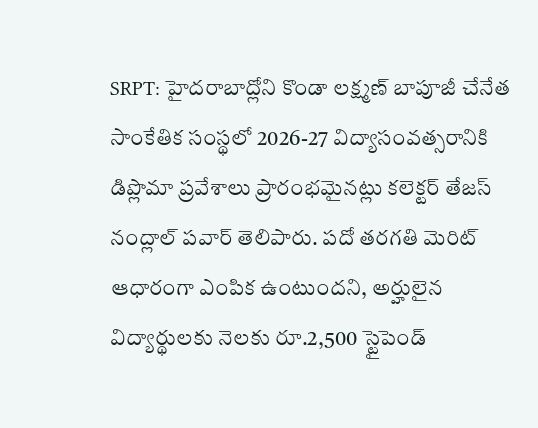SRPT: హైదరాబాద్లోని కొండా లక్ష్మణ్ బాపూజీ చేనేత సాంకేతిక సంస్థలో 2026-27 విద్యాసంవత్సరానికి డిప్లొమా ప్రవేశాలు ప్రారంభమైనట్లు కలెక్టర్ తేజస్ నంద్లాల్ పవార్ తెలిపారు. పదో తరగతి మెరిట్ ఆధారంగా ఎంపిక ఉంటుందని, అర్హులైన విద్యార్థులకు నెలకు రూ.2,500 స్టైపెండ్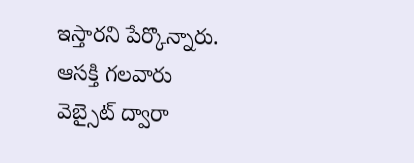ఇస్తారని పేర్కొన్నారు. ఆసక్తి గలవారు వెబ్సైట్ ద్వారా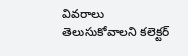వివరాలు తెలుసుకోవాలని కలెక్టర్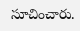సూచించారు.